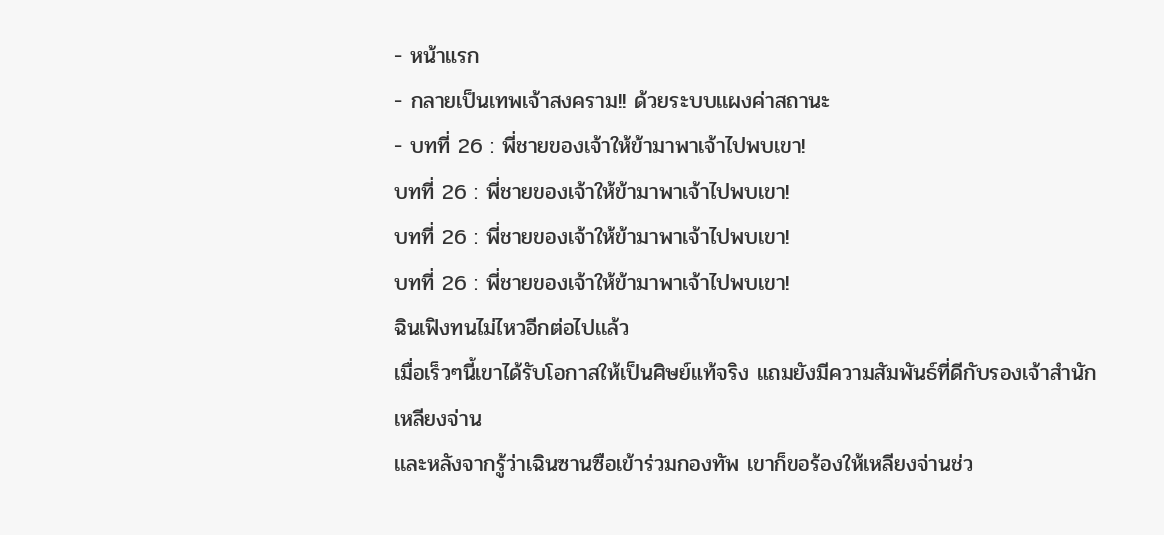- หน้าแรก
- กลายเป็นเทพเจ้าสงคราม!! ด้วยระบบเเผงค่าสถานะ
- บทที่ 26 : พี่ชายของเจ้าให้ข้ามาพาเจ้าไปพบเขา!
บทที่ 26 : พี่ชายของเจ้าให้ข้ามาพาเจ้าไปพบเขา!
บทที่ 26 : พี่ชายของเจ้าให้ข้ามาพาเจ้าไปพบเขา!
บทที่ 26 : พี่ชายของเจ้าให้ข้ามาพาเจ้าไปพบเขา!
ฉินเฟิงทนไม่ไหวอีกต่อไปเเล้ว
เมื่อเร็วๆนี้เขาได้รับโอกาสให้เป็นศิษย์แท้จริง แถมยังมีความสัมพันธ์ที่ดีกับรองเจ้าสำนักเหลียงจ่าน
เเละหลังจากรู้ว่าเฉินซานซือเข้าร่วมกองทัพ เขาก็ขอร้องให้เหลียงจ่านช่ว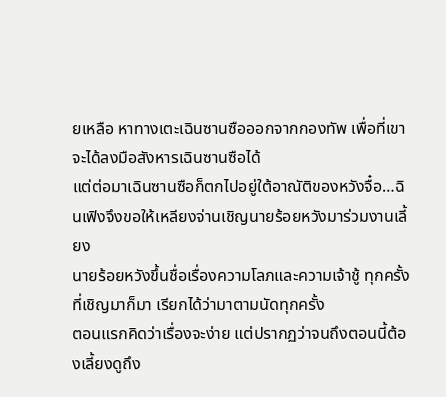ยเหลือ หาทางเตะเฉินซานซือออกจากกองทัพ เพื่อที่เขาจะได้ลงมือสังหารเฉินซานซือได้
แต่ต่อมาเฉินซานซือก็ตกไปอยู่ใต้อาณัติของหวังจื๋อ…ฉินเฟิงจึงขอให้เหลียงจ่านเชิญนายร้อยหวังมาร่วมงานเลี้ยง
นายร้อยหวังขึ้นชื่อเรื่องความโลภและความเจ้าชู้ ทุกครั้งที่เชิญมาก็มา เรียกได้ว่ามาตามนัดทุกครั้ง
ตอนแรกคิดว่าเรื่องจะง่าย แต่ปรากฏว่าจนถึงตอนนี้ต้องเลี้ยงดูถึง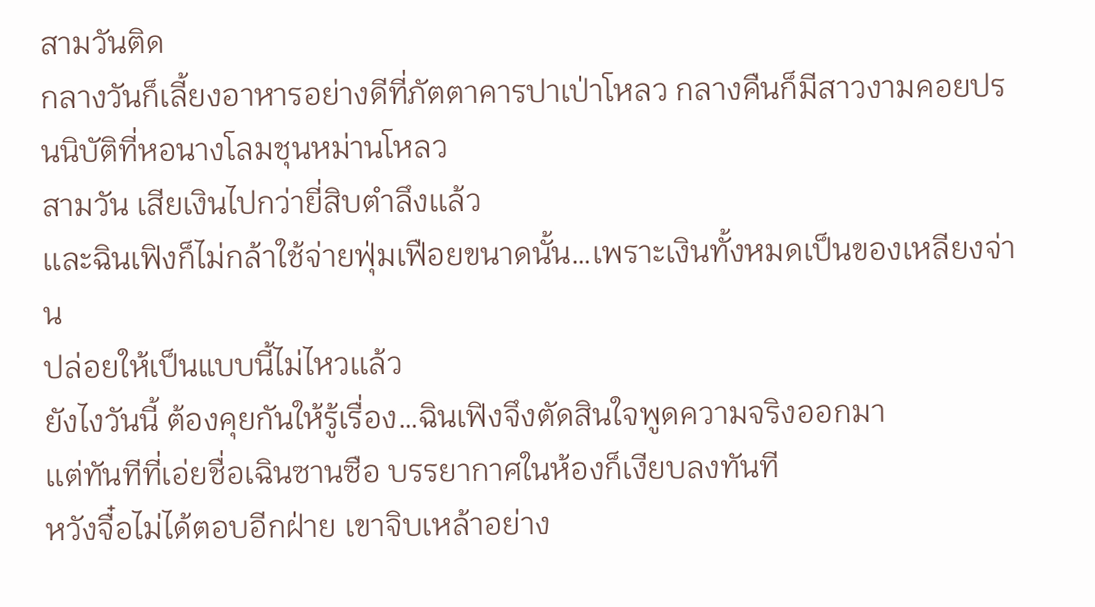สามวันติด
กลางวันก็เลี้ยงอาหารอย่างดีที่ภัตตาคารปาเป่าโหลว กลางคืนก็มีสาวงามคอยปรนนิบัติที่หอนางโลมชุนหม่านโหลว
สามวัน เสียเงินไปกว่ายี่สิบตำลึงเเล้ว
เเละฉินเฟิงก็ไม่กล้าใช้จ่ายฟุ่มเฟือยขนาดนั้น…เพราะเงินทั้งหมดเป็นของเหลียงจ่าน
ปล่อยให้เป็นแบบนี้ไม่ไหวเเล้ว
ยังไงวันนี้ ต้องคุยกันให้รู้เรื่อง…ฉินเฟิงจึงตัดสินใจพูดความจริงออกมา
เเต่ทันทีที่เอ่ยชื่อเฉินซานซือ บรรยากาศในห้องก็เงียบลงทันที
หวังจื๋อไม่ได้ตอบอีกฝ่าย เขาจิบเหล้าอย่าง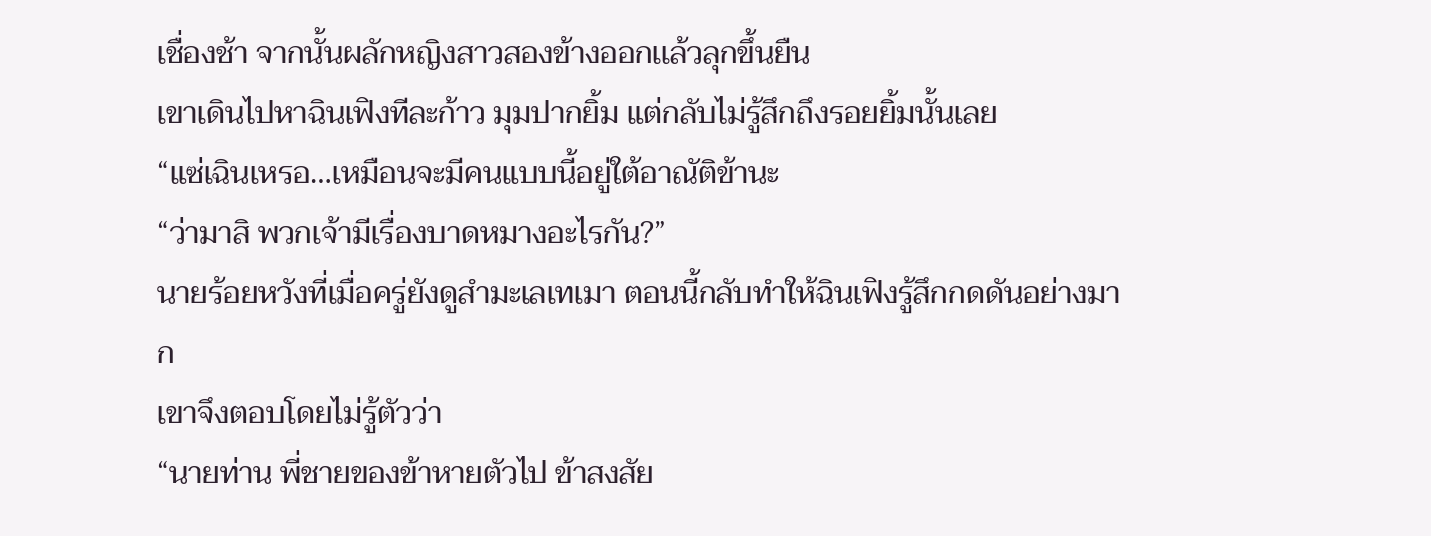เชื่องช้า จากนั้นผลักหญิงสาวสองข้างออกเเล้วลุกขึ้นยืน
เขาเดินไปหาฉินเฟิงทีละก้าว มุมปากยิ้ม แต่กลับไม่รู้สึกถึงรอยยิ้มนั้นเลย
“แซ่เฉินเหรอ…เหมือนจะมีคนแบบนี้อยู่ใต้อาณัติข้านะ
“ว่ามาสิ พวกเจ้ามีเรื่องบาดหมางอะไรกัน?”
นายร้อยหวังที่เมื่อครู่ยังดูสำมะเลเทเมา ตอนนี้กลับทำให้ฉินเฟิงรู้สึกกดดันอย่างมาก
เขาจึงตอบโดยไม่รู้ตัวว่า
“นายท่าน พี่ชายของข้าหายตัวไป ข้าสงสัย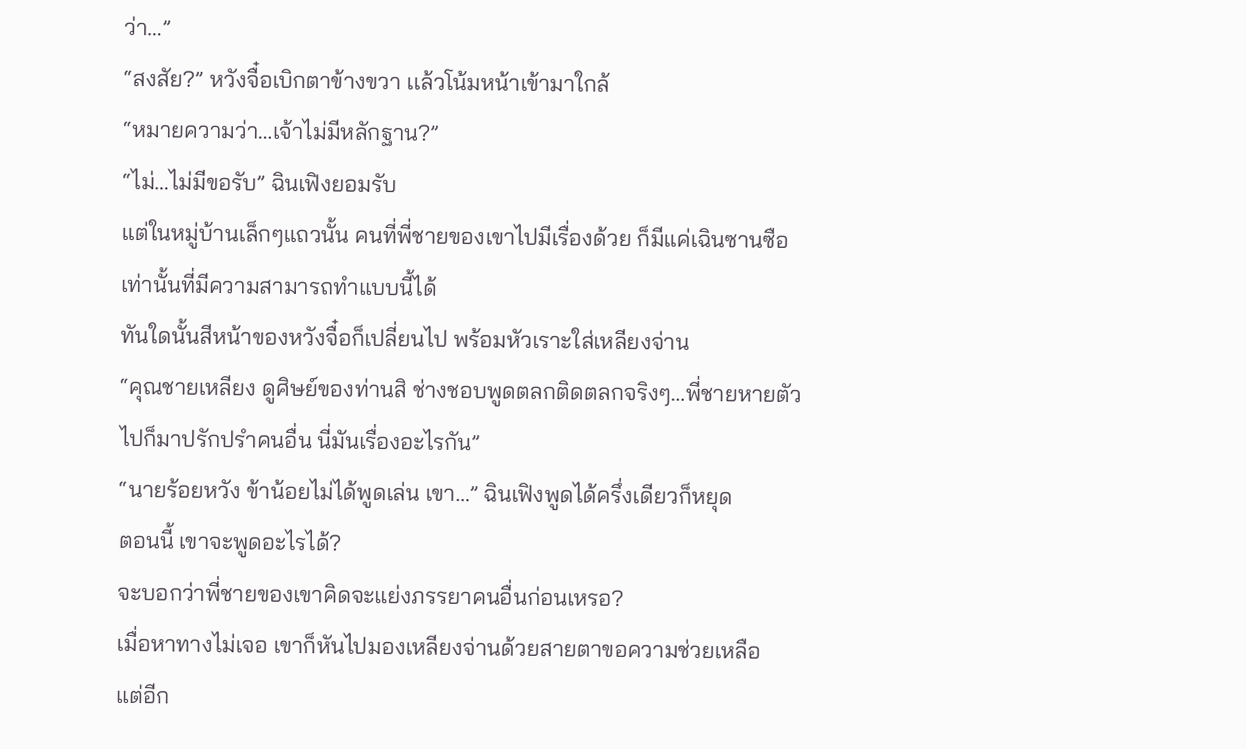ว่า…”
“สงสัย?” หวังจื๋อเบิกตาข้างขวา เเล้วโน้มหน้าเข้ามาใกล้
“หมายความว่า…เจ้าไม่มีหลักฐาน?”
“ไม่…ไม่มีขอรับ” ฉินเฟิงยอมรับ
แต่ในหมู่บ้านเล็กๆแถวนั้น คนที่พี่ชายของเขาไปมีเรื่องด้วย ก็มีแค่เฉินซานซือเท่านั้นที่มีความสามารถทำแบบนี้ได้
ทันใดนั้นสีหน้าของหวังจื๋อก็เปลี่ยนไป พร้อมหัวเราะใส่เหลียงจ่าน
“คุณชายเหลียง ดูศิษย์ของท่านสิ ช่างชอบพูดตลกติดตลกจริงๆ…พี่ชายหายตัวไปก็มาปรักปรำคนอื่น นี่มันเรื่องอะไรกัน”
“นายร้อยหวัง ข้าน้อยไม่ได้พูดเล่น เขา…” ฉินเฟิงพูดได้ครึ่งเดียวก็หยุด
ตอนนี้ เขาจะพูดอะไรได้?
จะบอกว่าพี่ชายของเขาคิดจะแย่งภรรยาคนอื่นก่อนเหรอ?
เมื่อหาทางไม่เจอ เขาก็หันไปมองเหลียงจ่านด้วยสายตาขอความช่วยเหลือ
แต่อีก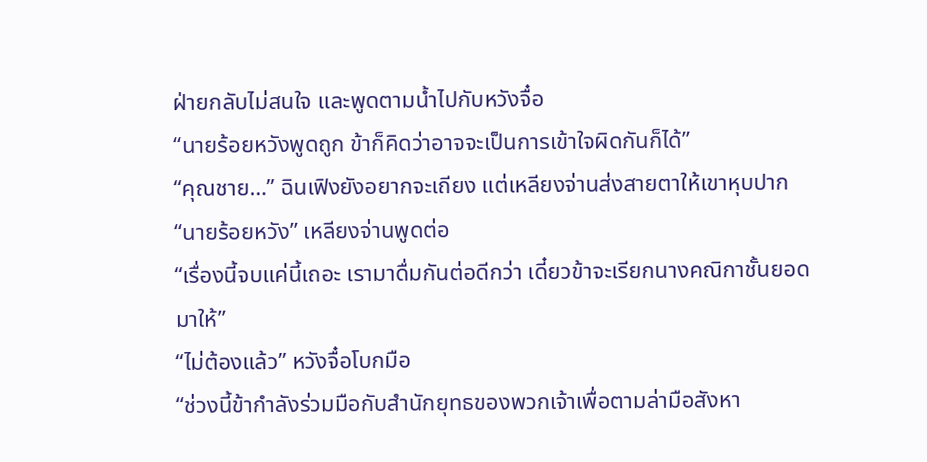ฝ่ายกลับไม่สนใจ เเละพูดตามน้ำไปกับหวังจื๋อ
“นายร้อยหวังพูดถูก ข้าก็คิดว่าอาจจะเป็นการเข้าใจผิดกันก็ได้”
“คุณชาย…” ฉินเฟิงยังอยากจะเถียง แต่เหลียงจ่านส่งสายตาให้เขาหุบปาก
“นายร้อยหวัง” เหลียงจ่านพูดต่อ
“เรื่องนี้จบแค่นี้เถอะ เรามาดื่มกันต่อดีกว่า เดี๋ยวข้าจะเรียกนางคณิกาชั้นยอดมาให้”
“ไม่ต้องแล้ว” หวังจื๋อโบกมือ
“ช่วงนี้ข้ากำลังร่วมมือกับสำนักยุทธของพวกเจ้าเพื่อตามล่ามือสังหา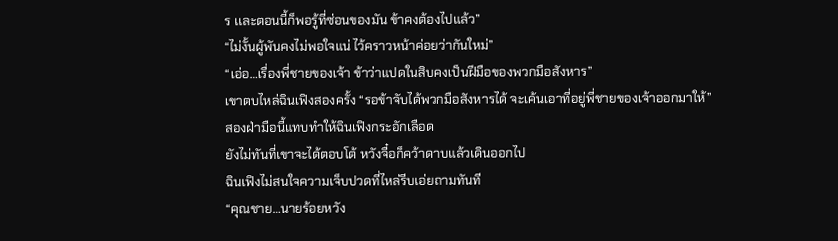ร เเละตอนนี้ก็พอรู้ที่ซ่อนของมัน ข้าคงต้องไปแล้ว”
“ไม่งั้นผู้พันคงไม่พอใจแน่ ไว้คราวหน้าค่อยว่ากันใหม่”
“เอ่อ…เรื่องพี่ชายของเจ้า ข้าว่าแปดในสิบคงเป็นฝีมือของพวกมือสังหาร”
เขาตบไหล่ฉินเฟิงสองครั้ง “รอข้าจับได้พวกมือสังหารได้ จะเค้นเอาที่อยู่พี่ชายของเจ้าออกมาให้”
สองฝ่ามือนี้แทบทำให้ฉินเฟิงกระอักเลือด
ยังไม่ทันที่เขาจะได้ตอบโต้ หวังจื๋อก็คว้าดาบแล้วเดินออกไป
ฉินเฟิงไม่สนใจความเจ็บปวดที่ไหล่รีบเอ่ยถามทันที
“คุณชาย…นายร้อยหวัง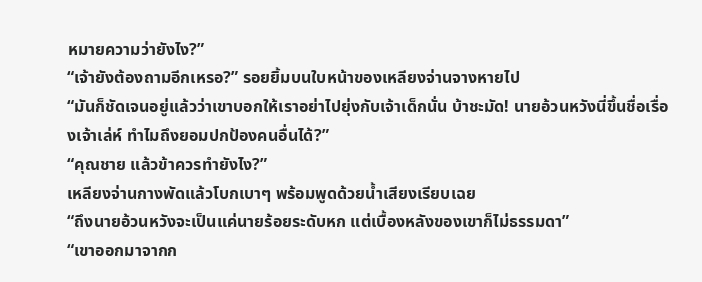หมายความว่ายังไง?”
“เจ้ายังต้องถามอีกเหรอ?” รอยยิ้มบนใบหน้าของเหลียงจ่านจางหายไป
“มันก็ชัดเจนอยู่แล้วว่าเขาบอกให้เราอย่าไปยุ่งกับเจ้าเด็กนั่น บ้าชะมัด! นายอ้วนหวังนี่ขึ้นชื่อเรื่องเจ้าเล่ห์ ทำไมถึงยอมปกป้องคนอื่นได้?”
“คุณชาย แล้วข้าควรทำยังไง?”
เหลียงจ่านกางพัดแล้วโบกเบาๆ พร้อมพูดด้วยน้ำเสียงเรียบเฉย
“ถึงนายอ้วนหวังจะเป็นแค่นายร้อยระดับหก แต่เบื้องหลังของเขาก็ไม่ธรรมดา”
“เขาออกมาจากก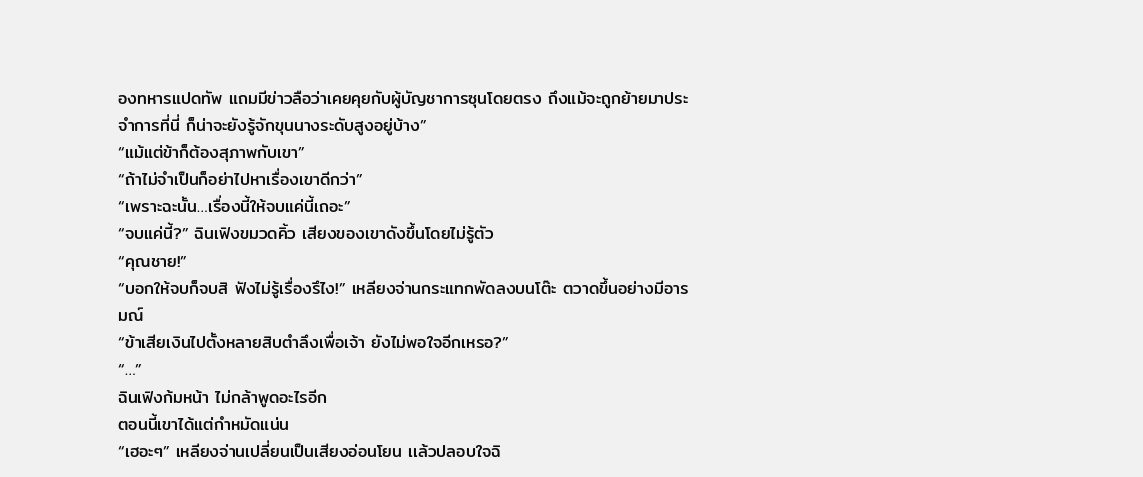องทหารแปดทัพ แถมมีข่าวลือว่าเคยคุยกับผู้บัญชาการซุนโดยตรง ถึงแม้จะถูกย้ายมาประจำการที่นี่ ก็น่าจะยังรู้จักขุนนางระดับสูงอยู่บ้าง”
“แม้แต่ข้าก็ต้องสุภาพกับเขา”
“ถ้าไม่จำเป็นก็อย่าไปหาเรื่องเขาดีกว่า”
“เพราะฉะนั้น…เรื่องนี้ให้จบแค่นี้เถอะ”
“จบแค่นี้?” ฉินเฟิงขมวดคิ้ว เสียงของเขาดังขึ้นโดยไม่รู้ตัว
“คุณชาย!”
“บอกให้จบก็จบสิ ฟังไม่รู้เรื่องรึไง!” เหลียงจ่านกระแทกพัดลงบนโต๊ะ ตวาดขึ้นอย่างมีอารมณ์
“ข้าเสียเงินไปตั้งหลายสิบตำลึงเพื่อเจ้า ยังไม่พอใจอีกเหรอ?”
“…”
ฉินเฟิงก้มหน้า ไม่กล้าพูดอะไรอีก
ตอนนี้เขาได้แต่กำหมัดแน่น
“เฮอะๆ” เหลียงจ่านเปลี่ยนเป็นเสียงอ่อนโยน เเล้วปลอบใจฉิ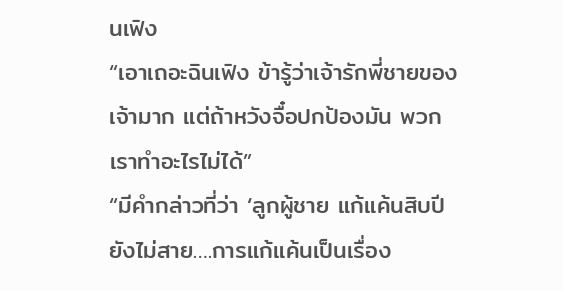นเฟิง
“เอาเถอะฉินเฟิง ข้ารู้ว่าเจ้ารักพี่ชายของเจ้ามาก แต่ถ้าหวังจื๋อปกป้องมัน พวกเราทำอะไรไม่ได้”
“มีคำกล่าวที่ว่า ‘ลูกผู้ชาย แก้แค้นสิบปียังไม่สาย….การแก้แค้นเป็นเรื่อง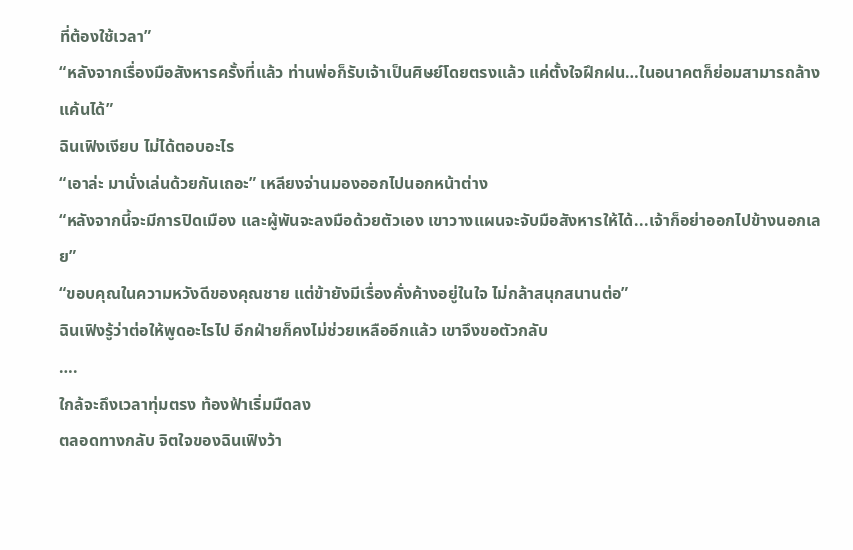ที่ต้องใช้เวลา”
“หลังจากเรื่องมือสังหารครั้งที่แล้ว ท่านพ่อก็รับเจ้าเป็นศิษย์โดยตรงแล้ว แค่ตั้งใจฝึกฝน…ในอนาคตก็ย่อมสามารถล้างแค้นได้”
ฉินเฟิงเงียบ ไม่ได้ตอบอะไร
“เอาล่ะ มานั่งเล่นด้วยกันเถอะ” เหลียงจ่านมองออกไปนอกหน้าต่าง
“หลังจากนี้จะมีการปิดเมือง เเละผู้พันจะลงมือด้วยตัวเอง เขาวางแผนจะจับมือสังหารให้ได้...เจ้าก็อย่าออกไปข้างนอกเลย”
“ขอบคุณในความหวังดีของคุณชาย แต่ข้ายังมีเรื่องคั่งค้างอยู่ในใจ ไม่กล้าสนุกสนานต่อ”
ฉินเฟิงรู้ว่าต่อให้พูดอะไรไป อีกฝ่ายก็คงไม่ช่วยเหลืออีกแล้ว เขาจึงขอตัวกลับ
….
ใกล้จะถึงเวลาทุ่มตรง ท้องฟ้าเริ่มมืดลง
ตลอดทางกลับ จิตใจของฉินเฟิงว้า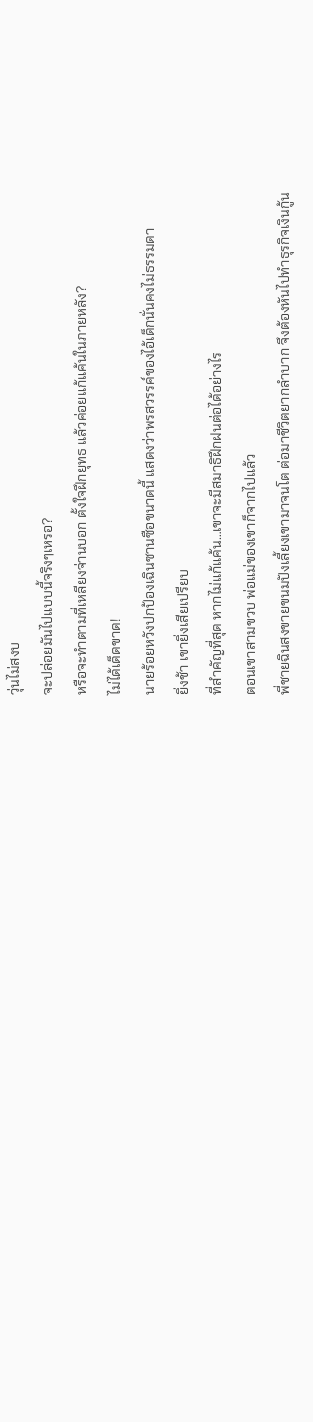วุ่นไม่สงบ
จะปล่อยมันไปแบบนี้จริงๆเหรอ?
หรือจะทำตามที่เหลียงจ่านบอก ตั้งใจฝึกยุทธ แล้วค่อยแก้แค้นในภายหลัง?
ไม่ได้เด็ดขาด!
นายร้อยหวังปกป้องเฉินซานซือขนาดนี้ แสดงว่าพรสวรรค์ของไอ้เด็กนั่นคงไม่ธรรมดา
ยิ่งช้า เขายิ่งเสียเปรียบ
ที่สำคัญที่สุด หากไม่แก้แค้น…เขาจะมีสมาธิฝึกฝนต่อได้อย่างไร
ตอนเขาสามขวบ พ่อแม่ของเขาก็จากไปแล้ว
พี่ชายฉินสงขายขนมปังเลี้ยงเขามาจนโต ต่อมาชีวิตยากลำบาก จึงต้องหันไปทำธุรกิจเงินกู้น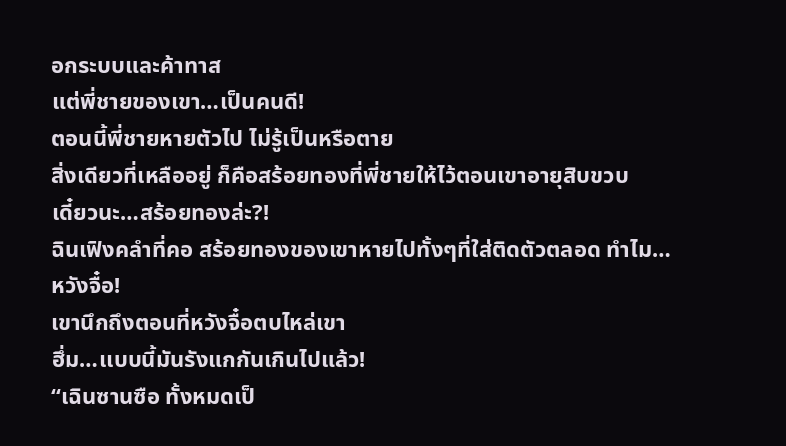อกระบบและค้าทาส
แต่พี่ชายของเขา…เป็นคนดี!
ตอนนี้พี่ชายหายตัวไป ไม่รู้เป็นหรือตาย
สิ่งเดียวที่เหลืออยู่ ก็คือสร้อยทองที่พี่ชายให้ไว้ตอนเขาอายุสิบขวบ
เดี๋ยวนะ…สร้อยทองล่ะ?!
ฉินเฟิงคลำที่คอ สร้อยทองของเขาหายไปทั้งๆที่ใส่ติดตัวตลอด ทำไม…
หวังจื๋อ!
เขานึกถึงตอนที่หวังจื๋อตบไหล่เขา
ฮึ่ม…เเบบนี้มันรังแกกันเกินไปแล้ว!
“เฉินซานซือ ทั้งหมดเป็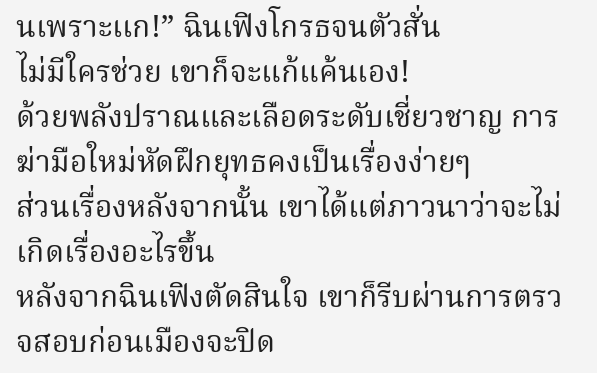นเพราะเเก!” ฉินเฟิงโกรธจนตัวสั่น
ไม่มีใครช่วย เขาก็จะแก้แค้นเอง!
ด้วยพลังปราณและเลือดระดับเชี่ยวชาญ การฆ่ามือใหม่หัดฝึกยุทธคงเป็นเรื่องง่ายๆ
ส่วนเรื่องหลังจากนั้น เขาได้แต่ภาวนาว่าจะไม่เกิดเรื่องอะไรขึ้น
หลังจากฉินเฟิงตัดสินใจ เขาก็รีบผ่านการตรวจสอบก่อนเมืองจะปิด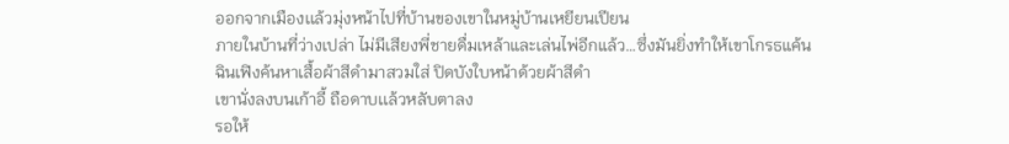ออกจากเมืองเเล้วมุ่งหน้าไปที่บ้านของเขาในหมู่บ้านเหยียนเปียน
ภายในบ้านที่ว่างเปล่า ไม่มีเสียงพี่ชายดื่มเหล้าและเล่นไพ่อีกแล้ว…ซึ่งมันยิ่งทำให้เขาโกรธแค้น
ฉินเฟิงค้นหาเสื้อผ้าสีดำมาสวมใส่ ปิดบังใบหน้าด้วยผ้าสีดำ
เขานั่งลงบนเก้าอี้ ถือดาบเเล้วหลับตาลง
รอให้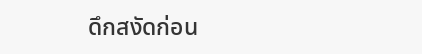ดึกสงัดก่อน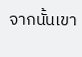จากนั้นเขา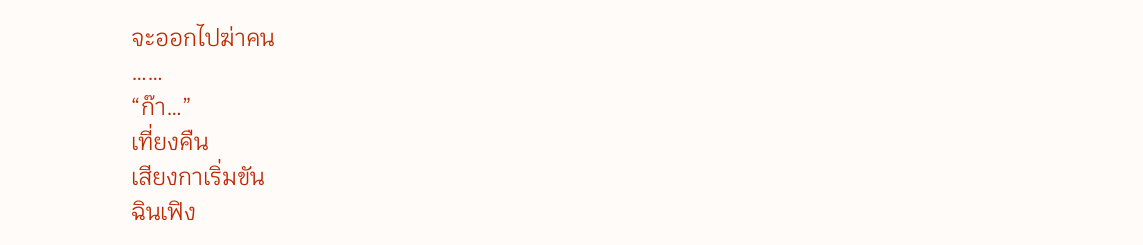จะออกไปฆ่าคน
……
“ก๊า…”
เที่ยงคืน
เสียงกาเริ่มขัน
ฉินเฟิง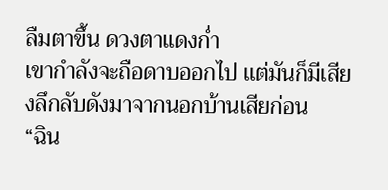ลืมตาขึ้น ดวงตาแดงก่ำ
เขากำลังจะถือดาบออกไป เเต่มันก็มีเสียงลึกลับดังมาจากนอกบ้านเสียก่อน
“ฉิน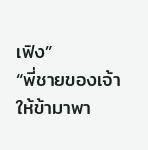เฟิง”
“พี่ชายของเจ้าให้ข้ามาพา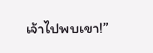เจ้าไปพบเขา!”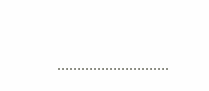……………………….